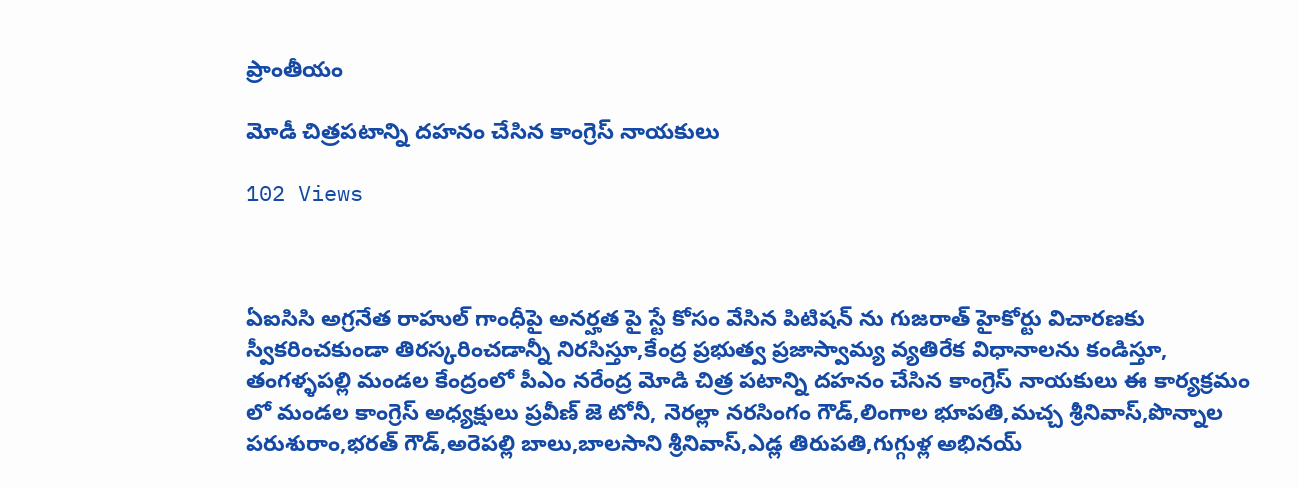ప్రాంతీయం

మోడీ చిత్రపటాన్ని దహనం చేసిన కాంగ్రెస్ నాయకులు

102 Views



ఏఐసిసి అగ్రనేత రాహుల్ గాంధీపై అనర్హత పై స్టే కోసం వేసిన పిటిషన్ ను గుజరాత్ హైకోర్టు విచారణకు స్వీకరించకుండా తిరస్కరించడాన్నీ నిరసిస్తూ,కేంద్ర ప్రభుత్వ ప్రజాస్వామ్య వ్యతిరేక విధానాలను కండిస్తూ, తంగళ్ళపల్లి మండల కేంద్రంలో పీఎం నరేంద్ర మోడి చిత్ర పటాన్ని దహనం చేసిన కాంగ్రెస్ నాయకులు ఈ కార్యక్రమం లో మండల కాంగ్రెస్ అధ్యక్షులు ప్రవీణ్ జె టోనీ, నెరల్లా నరసింగం గౌడ్,లింగాల భూపతి,మచ్చ శ్రీనివాస్,పొన్నాల పరుశురాం,భరత్ గౌడ్,అరెపల్లి బాలు,బాలసాని శ్రీనివాస్,ఎడ్ల తిరుపతి,గుగ్గుళ్ల అభినయ్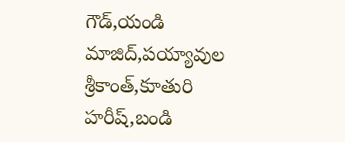గౌడ్,యండి మాజిద్,పయ్యావుల శ్రీకాంత్,కూతురి హరీష్,బండి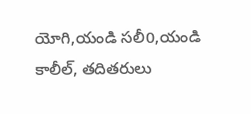యోగి,యండి సలీ0,యండి కాలీల్, తదితరులు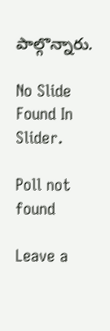పాల్గొన్నారు.

No Slide Found In Slider.

Poll not found

Leave a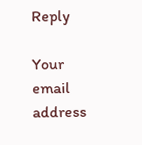Reply

Your email address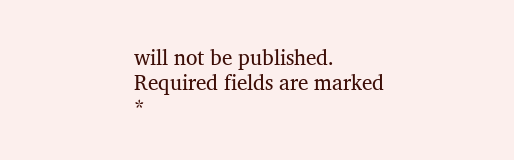will not be published. Required fields are marked *